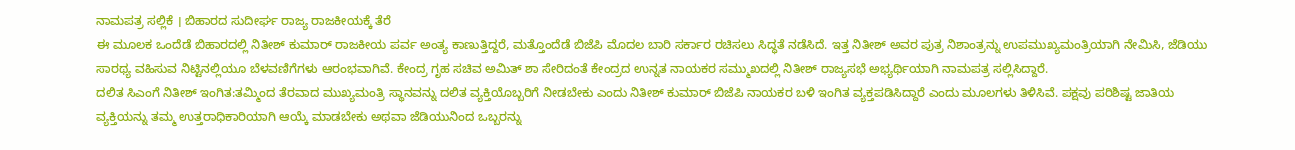ನಾಮಪತ್ರ ಸಲ್ಲಿಕೆ । ಬಿಹಾರದ ಸುದೀರ್ಘ ರಾಜ್ಯ ರಾಜಕೀಯಕ್ಕೆ ತೆರೆ
ಈ ಮೂಲಕ ಒಂದೆಡೆ ಬಿಹಾರದಲ್ಲಿ ನಿತೀಶ್ ಕುಮಾರ್ ರಾಜಕೀಯ ಪರ್ವ ಅಂತ್ಯ ಕಾಣುತ್ತಿದ್ದರೆ, ಮತ್ತೊಂದೆಡೆ ಬಿಜೆಪಿ ಮೊದಲ ಬಾರಿ ಸರ್ಕಾರ ರಚಿಸಲು ಸಿದ್ಧತೆ ನಡೆಸಿದೆ. ಇತ್ತ ನಿತೀಶ್ ಅವರ ಪುತ್ರ ನಿಶಾಂತ್ರನ್ನು ಉಪಮುಖ್ಯಮಂತ್ರಿಯಾಗಿ ನೇಮಿಸಿ, ಜೆಡಿಯು ಸಾರಥ್ಯ ವಹಿಸುವ ನಿಟ್ಟಿನಲ್ಲಿಯೂ ಬೆಳವಣಿಗೆಗಳು ಆರಂಭವಾಗಿವೆ. ಕೇಂದ್ರ ಗೃಹ ಸಚಿವ ಅಮಿತ್ ಶಾ ಸೇರಿದಂತೆ ಕೇಂದ್ರದ ಉನ್ನತ ನಾಯಕರ ಸಮ್ಮುಖದಲ್ಲಿ ನಿತೀಶ್ ರಾಜ್ಯಸಭೆ ಅಭ್ಯರ್ಥಿಯಾಗಿ ನಾಮಪತ್ರ ಸಲ್ಲಿಸಿದ್ದಾರೆ.
ದಲಿತ ಸಿಎಂಗೆ ನಿತೀಶ್ ಇಂಗಿತ:ತಮ್ಮಿಂದ ತೆರವಾದ ಮುಖ್ಯಮಂತ್ರಿ ಸ್ಥಾನವನ್ನು ದಲಿತ ವ್ಯಕ್ತಿಯೊಬ್ಬರಿಗೆ ನೀಡಬೇಕು ಎಂದು ನಿತೀಶ್ ಕುಮಾರ್ ಬಿಜೆಪಿ ನಾಯಕರ ಬಳಿ ಇಂಗಿತ ವ್ಯಕ್ತಪಡಿಸಿದ್ದಾರೆ ಎಂದು ಮೂಲಗಳು ತಿಳಿಸಿವೆ. ಪಕ್ಷವು ಪರಿಶಿಷ್ಟ ಜಾತಿಯ ವ್ಯಕ್ತಿಯನ್ನು ತಮ್ಮ ಉತ್ತರಾಧಿಕಾರಿಯಾಗಿ ಆಯ್ಕೆ ಮಾಡಬೇಕು ಅಥವಾ ಜೆಡಿಯುನಿಂದ ಒಬ್ಬರನ್ನು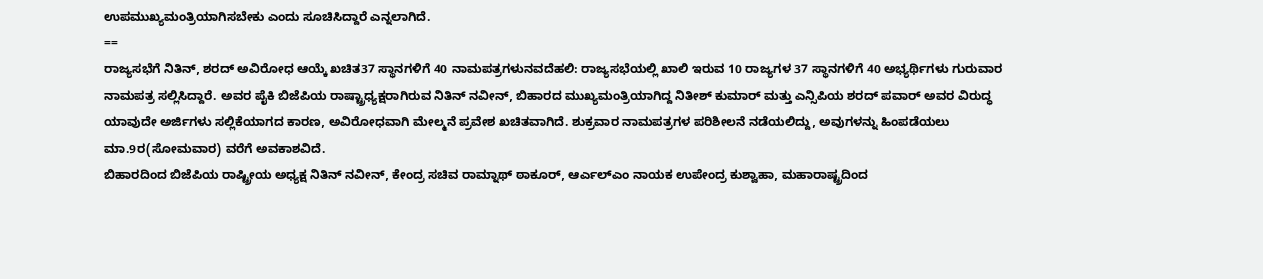ಉಪಮುಖ್ಯಮಂತ್ರಿಯಾಗಿಸಬೇಕು ಎಂದು ಸೂಚಿಸಿದ್ದಾರೆ ಎನ್ನಲಾಗಿದೆ.
==
ರಾಜ್ಯಸಭೆಗೆ ನಿತಿನ್, ಶರದ್ ಅವಿರೋಧ ಆಯ್ಕೆ ಖಚಿತ37 ಸ್ಥಾನಗಳಿಗೆ 40 ನಾಮಪತ್ರಗಳುನವದೆಹಲಿ: ರಾಜ್ಯಸಭೆಯಲ್ಲಿ ಖಾಲಿ ಇರುವ 10 ರಾಜ್ಯಗಳ 37 ಸ್ಥಾನಗಳಿಗೆ 40 ಅಭ್ಯರ್ಥಿಗಳು ಗುರುವಾರ ನಾಮಪತ್ರ ಸಲ್ಲಿಸಿದ್ದಾರೆ. ಅವರ ಪೈಕಿ ಬಿಜೆಪಿಯ ರಾಷ್ಟ್ರಾಧ್ಯಕ್ಷರಾಗಿರುವ ನಿತಿನ್ ನವೀನ್, ಬಿಹಾರದ ಮುಖ್ಯಮಂತ್ರಿಯಾಗಿದ್ದ ನಿತೀಶ್ ಕುಮಾರ್ ಮತ್ತು ಎನ್ಸಿಪಿಯ ಶರದ್ ಪವಾರ್ ಅವರ ವಿರುದ್ಧ ಯಾವುದೇ ಅರ್ಜಿಗಳು ಸಲ್ಲಿಕೆಯಾಗದ ಕಾರಣ, ಅವಿರೋಧವಾಗಿ ಮೇಲ್ಮನೆ ಪ್ರವೇಶ ಖಚಿತವಾಗಿದೆ. ಶುಕ್ರವಾರ ನಾಮಪತ್ರಗಳ ಪರಿಶೀಲನೆ ನಡೆಯಲಿದ್ದು, ಅವುಗಳನ್ನು ಹಿಂಪಡೆಯಲು ಮಾ.9ರ(ಸೋಮವಾರ) ವರೆಗೆ ಅವಕಾಶವಿದೆ.
ಬಿಹಾರದಿಂದ ಬಿಜೆಪಿಯ ರಾಷ್ಟ್ರೀಯ ಅಧ್ಯಕ್ಷ ನಿತಿನ್ ನವೀನ್, ಕೇಂದ್ರ ಸಚಿವ ರಾಮ್ನಾಥ್ ಠಾಕೂರ್, ಆರ್ಎಲ್ಎಂ ನಾಯಕ ಉಪೇಂದ್ರ ಕುಶ್ವಾಹಾ, ಮಹಾರಾಷ್ಟ್ರದಿಂದ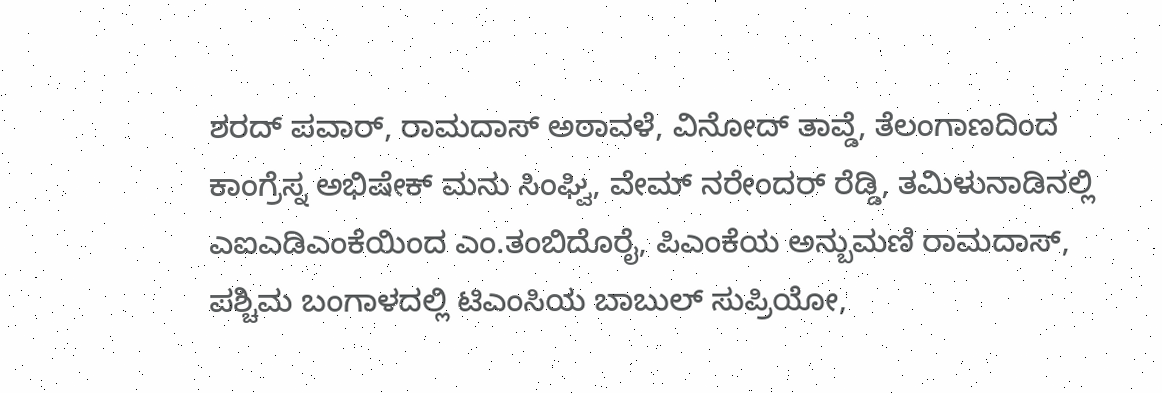ಶರದ್ ಪವಾರ್, ರಾಮದಾಸ್ ಅಠಾವಳೆ, ವಿನೋದ್ ತಾವ್ಡೆ, ತೆಲಂಗಾಣದಿಂದ ಕಾಂಗ್ರೆಸ್ನ ಅಭಿಷೇಕ್ ಮನು ಸಿಂಘ್ವಿ, ವೇಮ್ ನರೇಂದರ್ ರೆಡ್ಡಿ, ತಮಿಳುನಾಡಿನಲ್ಲಿ ಎಐಎಡಿಎಂಕೆಯಿಂದ ಎಂ.ತಂಬಿದೊರೈ, ಪಿಎಂಕೆಯ ಅನ್ಬುಮಣಿ ರಾಮದಾಸ್, ಪಶ್ಚಿಮ ಬಂಗಾಳದಲ್ಲಿ ಟಿಎಂಸಿಯ ಬಾಬುಲ್ ಸುಪ್ರಿಯೋ,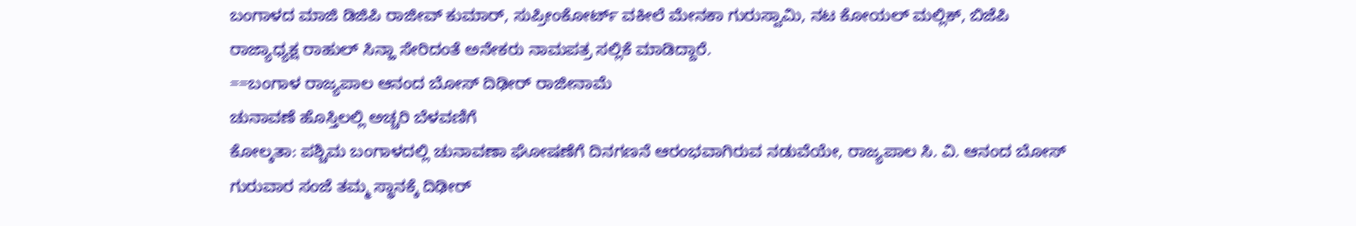ಬಂಗಾಳದ ಮಾಜಿ ಡಿಜಿಪಿ ರಾಜೀವ್ ಕುಮಾರ್, ಸುಪ್ರೀಂಕೋರ್ಟ್ ವಕೀಲೆ ಮೇನಕಾ ಗುರುಸ್ವಾಮಿ, ನಟ ಕೋಯಲ್ ಮಲ್ಲಿಕ್, ಬಿಜೆಪಿ ರಾಜ್ಯಾಧ್ಯಕ್ಷ ರಾಹುಲ್ ಸಿನ್ಹಾ ಸೇರಿದಂತೆ ಅನೇಕರು ನಾಮಪತ್ರ ಸಲ್ಲಿಕೆ ಮಾಡಿದ್ದಾರೆ.
==ಬಂಗಾಳ ರಾಜ್ಯಪಾಲ ಆನಂದ ಬೋಸ್ ದಿಢೀರ್ ರಾಜೀನಾಮೆ
ಚುನಾವಣೆ ಹೊಸ್ತಿಲಲ್ಲಿ ಅಚ್ಚರಿ ಬೆಳವಣಿಗೆ
ಕೋಲ್ಕತಾ: ಪಶ್ಚಿಮ ಬಂಗಾಳದಲ್ಲಿ ಚುನಾವಣಾ ಘೋಷಣೆಗೆ ದಿನಗಣನೆ ಆರಂಭವಾಗಿರುವ ನಡುವೆಯೇ, ರಾಜ್ಯಪಾಲ ಸಿ. ವಿ. ಆನಂದ ಬೋಸ್ ಗುರುವಾರ ಸಂಜೆ ತಮ್ಮ ಸ್ಥಾನಕ್ಕೆ ದಿಢೀರ್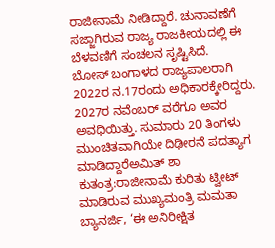ರಾಜೀನಾಮೆ ನೀಡಿದ್ದಾರೆ. ಚುನಾವಣೆಗೆ ಸಜ್ಜಾಗಿರುವ ರಾಜ್ಯ ರಾಜಕೀಯದಲ್ಲಿ ಈ ಬೆಳವಣಿಗೆ ಸಂಚಲನ ಸೃಷ್ಟಿಸಿದೆ.
ಬೋಸ್ ಬಂಗಾಳದ ರಾಜ್ಯಪಾಲರಾಗಿ 2022ರ ನ.17ರಂದು ಅಧಿಕಾರಕ್ಕೇರಿದ್ದರು. 2027ರ ನವೆಂಬರ್ ವರೆಗೂ ಅವರ ಅವಧಿಯಿತ್ತು. ಸುಮಾರು 20 ತಿಂಗಳು ಮುಂಚಿತವಾಗಿಯೇ ದಿಢೀರನೆ ಪದತ್ಯಾಗ ಮಾಡಿದ್ದಾರೆಅಮಿತ್ ಶಾ ಕುತಂತ್ರ:ರಾಜೀನಾಮೆ ಕುರಿತು ಟ್ವೀಟ್ ಮಾಡಿರುವ ಮುಖ್ಯಮಂತ್ರಿ ಮಮತಾ ಬ್ಯಾನರ್ಜಿ, ‘ಈ ಅನಿರೀಕ್ಷಿತ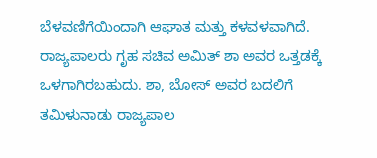ಬೆಳವಣಿಗೆಯಿಂದಾಗಿ ಆಘಾತ ಮತ್ತು ಕಳವಳವಾಗಿದೆ. ರಾಜ್ಯಪಾಲರು ಗೃಹ ಸಚಿವ ಅಮಿತ್ ಶಾ ಅವರ ಒತ್ತಡಕ್ಕೆ ಒಳಗಾಗಿರಬಹುದು. ಶಾ, ಬೋಸ್ ಅವರ ಬದಲಿಗೆ ತಮಿಳುನಾಡು ರಾಜ್ಯಪಾಲ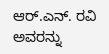ಆರ್.ಎನ್. ರವಿ ಅವರನ್ನು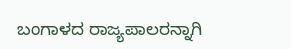ಬಂಗಾಳದ ರಾಜ್ಯಪಾಲರನ್ನಾಗಿ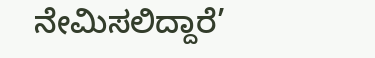ನೇಮಿಸಲಿದ್ದಾರೆ’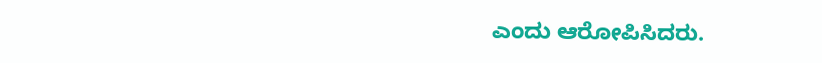ಎಂದು ಆರೋಪಿಸಿದರು.